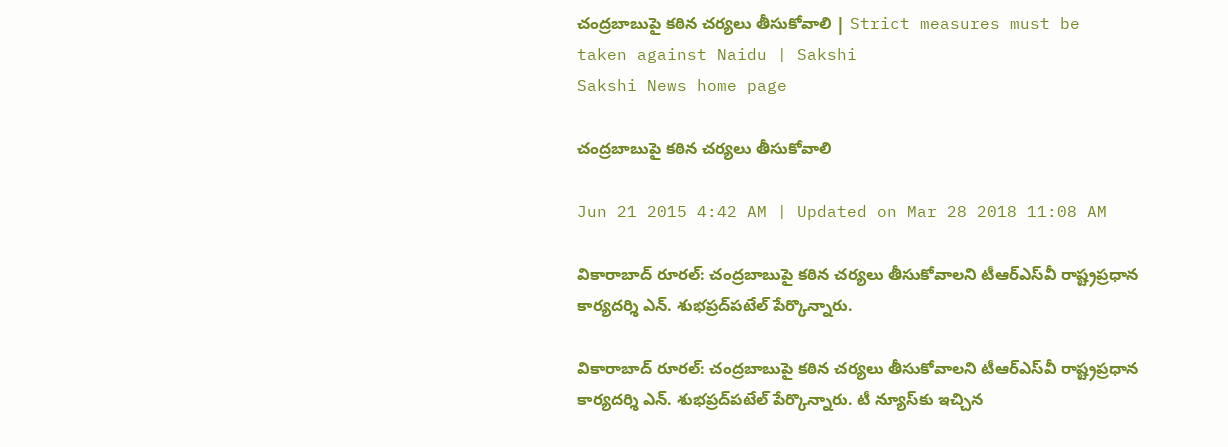చంద్రబాబుపై కఠిన చర్యలు తీసుకోవాలి | Strict measures must be taken against Naidu | Sakshi
Sakshi News home page

చంద్రబాబుపై కఠిన చర్యలు తీసుకోవాలి

Jun 21 2015 4:42 AM | Updated on Mar 28 2018 11:08 AM

వికారాబాద్ రూరల్: చంద్రబాబుపై కఠిన చర్యలు తీసుకోవాలని టీఆర్‌ఎస్‌వీ రాష్ట్రప్రధాన కార్యదర్శి ఎన్. శుభప్రద్‌పటేల్ పేర్కొన్నారు.

వికారాబాద్ రూరల్: చంద్రబాబుపై కఠిన చర్యలు తీసుకోవాలని టీఆర్‌ఎస్‌వీ రాష్ట్రప్రధాన కార్యదర్శి ఎన్. శుభప్రద్‌పటేల్ పేర్కొన్నారు. టీ న్యూస్‌కు ఇచ్చిన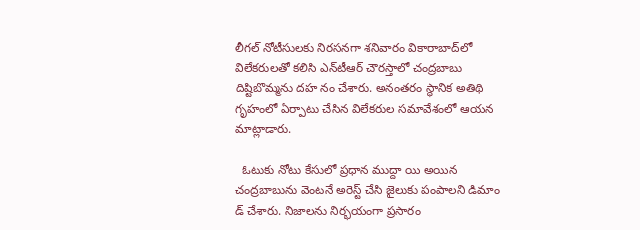లీగల్ నోటీసులకు నిరసనగా శనివారం వికారాబాద్‌లో విలేకరులతో కలిసి ఎన్‌టీఆర్ చౌరస్తాలో చంద్రబాబు దిష్టిబొమ్మను దహ నం చేశారు. అనంతరం స్థానిక అతిథి గృహంలో ఏర్పాటు చేసిన విలేకరుల సమావేశంలో ఆయన మాట్లాడారు.

  ఓటుకు నోటు కేసులో ప్రధాన ముద్దా యి అయిన చంద్రబాబును వెంటనే అరెస్ట్ చేసి జైలుకు పంపాలని డిమాం డ్ చేశారు. నిజాలను నిర్భయంగా ప్రసారం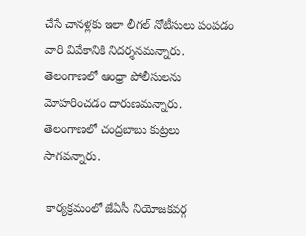చేసే చానళ్లకు ఇలా లీగల్ నోటీసులు పంపడం వారి వివేకానికి నిదర్శనమన్నారు. తెలంగాణలో ఆంధ్రా పోలీసులను మోహరించడం దారుణమన్నారు. తెలంగాణలో చంద్రబాబు కుట్రలు సాగవన్నారు.

 కార్యక్రమంలో జేఏసీ నియోజకవర్గ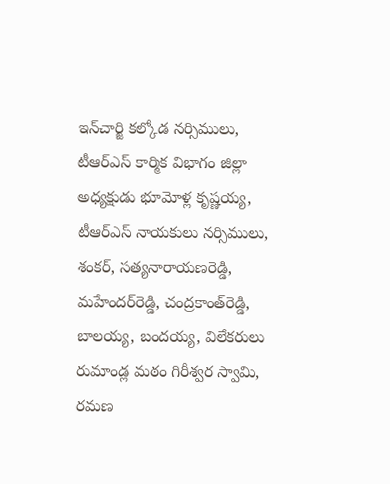ఇన్‌చార్జి కల్కోడ నర్సిములు, టీఆర్‌ఎస్ కార్మిక విభాగం జిల్లా అధ్యక్షుడు భూమోళ్ల కృష్ణయ్య, టీఆర్‌ఎస్ నాయకులు నర్సిములు, శంకర్, సత్యనారాయణరెడ్డి, మహేందర్‌రెడ్డి, చంద్రకాంత్‌రెడ్డి, బాలయ్య, బందయ్య, విలేకరులు రుమాండ్ల మఠం గిరీశ్వర స్వామి, రమణ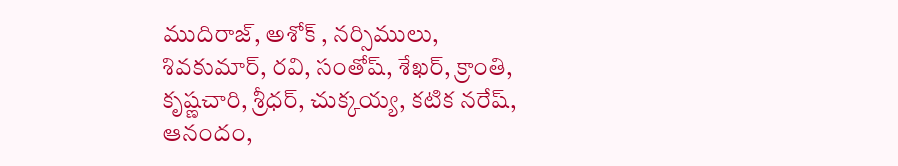ముదిరాజ్, అశోక్ , నర్సిములు, శివకుమార్, రవి, సంతోష్, శేఖర్, క్రాంతి, కృష్ణచారి, శ్రీధర్, చుక్కయ్య, కటిక నరేష్, ఆనందం,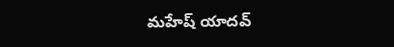మహేష్ యాదవ్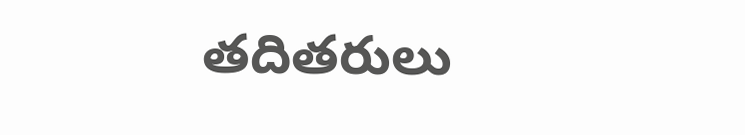తదితరులు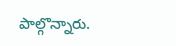పాల్గొన్నారు.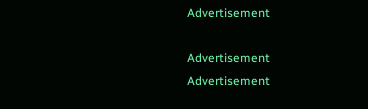Advertisement

Advertisement
Advertisement